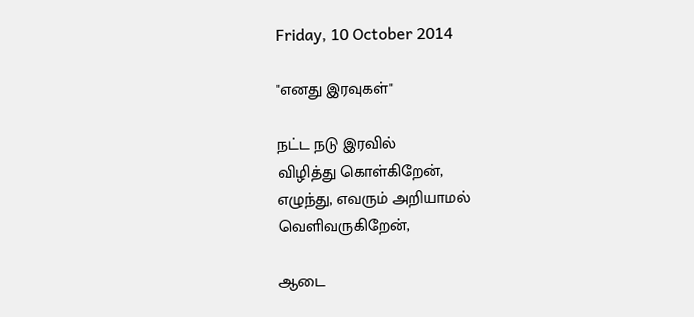Friday, 10 October 2014

"எனது இரவுகள்"

நட்ட நடு இரவில்
விழித்து கொள்கிறேன்,
எழுந்து, எவரும் அறியாமல்
வெளிவருகிறேன்,

ஆடை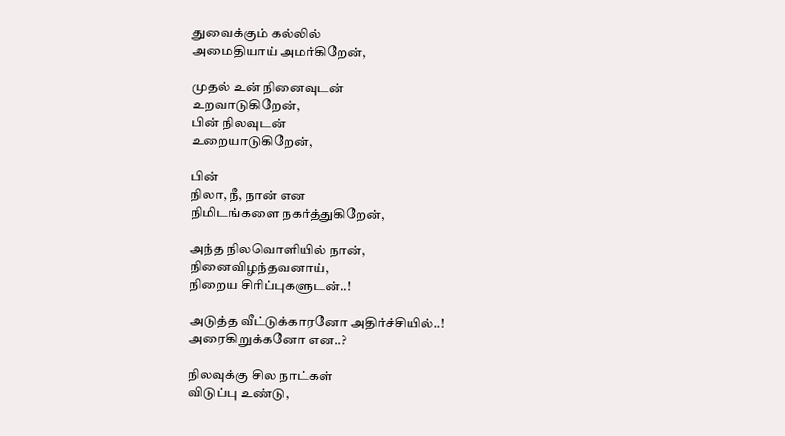துவைக்கும் கல்லில்
அமைதியாய் அமர்கிறேன்,

முதல் உன் நினைவுடன்
உறவாடுகிறேன்,
பின் நிலவுடன்
உறையாடுகிறேன்,

பின்
நிலா, நீ, நான் என
நிமிடங்களை நகர்த்துகிறேன்,

அந்த நிலவொளியில் நான்,
நினைவிழந்தவனாய்,
நிறைய சிரிப்புகளுடன்..!

அடுத்த வீட்டுக்காரனோ அதிர்ச்சியில்..!
அரைகிறுக்கனோ என..?

நிலவுக்கு சில நாட்கள்
விடுப்பு உண்டு,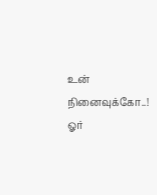உன் நினைவுக்கோ..!
ஓர்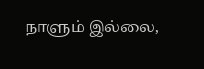நாளும் இல்லை,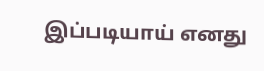இப்படியாய் எனது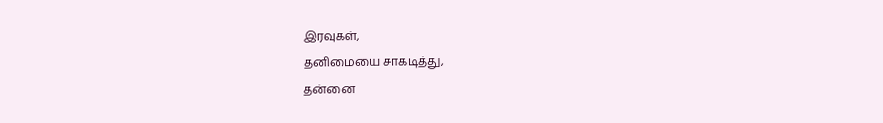இரவுகள்,
தனிமையை சாகடித்து,
தன்னை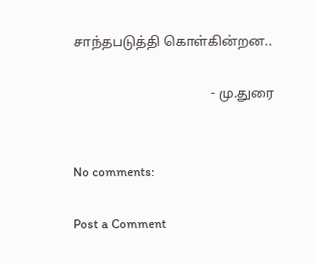சாந்தபடுத்தி கொள்கின்றன..

                                         - மு.துரை


No comments:

Post a Comment